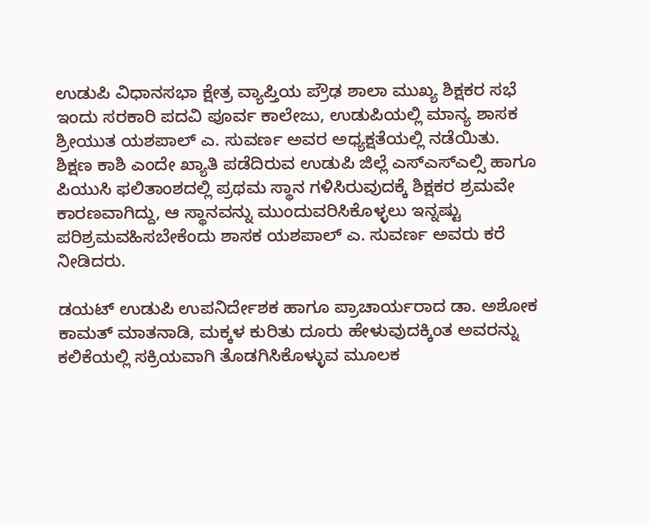ಉಡುಪಿ ವಿಧಾನಸಭಾ ಕ್ಷೇತ್ರ ವ್ಯಾಪ್ತಿಯ ಪ್ರೌಢ ಶಾಲಾ ಮುಖ್ಯ ಶಿಕ್ಷಕರ ಸಭೆ ಇಂದು ಸರಕಾರಿ ಪದವಿ ಪೂರ್ವ ಕಾಲೇಜು, ಉಡುಪಿಯಲ್ಲಿ ಮಾನ್ಯ ಶಾಸಕ ಶ್ರೀಯುತ ಯಶಪಾಲ್ ಎ. ಸುವರ್ಣ ಅವರ ಅಧ್ಯಕ್ಷತೆಯಲ್ಲಿ ನಡೆಯಿತು.
ಶಿಕ್ಷಣ ಕಾಶಿ ಎಂದೇ ಖ್ಯಾತಿ ಪಡೆದಿರುವ ಉಡುಪಿ ಜಿಲ್ಲೆ ಎಸ್ಎಸ್ಎಲ್ಸಿ ಹಾಗೂ ಪಿಯುಸಿ ಫಲಿತಾಂಶದಲ್ಲಿ ಪ್ರಥಮ ಸ್ಥಾನ ಗಳಿಸಿರುವುದಕ್ಕೆ ಶಿಕ್ಷಕರ ಶ್ರಮವೇ ಕಾರಣವಾಗಿದ್ದು, ಆ ಸ್ಥಾನವನ್ನು ಮುಂದುವರಿಸಿಕೊಳ್ಳಲು ಇನ್ನಷ್ಟು ಪರಿಶ್ರಮವಹಿಸಬೇಕೆಂದು ಶಾಸಕ ಯಶಪಾಲ್ ಎ. ಸುವರ್ಣ ಅವರು ಕರೆ ನೀಡಿದರು.

ಡಯಟ್ ಉಡುಪಿ ಉಪನಿರ್ದೇಶಕ ಹಾಗೂ ಪ್ರಾಚಾರ್ಯರಾದ ಡಾ. ಅಶೋಕ ಕಾಮತ್ ಮಾತನಾಡಿ, ಮಕ್ಕಳ ಕುರಿತು ದೂರು ಹೇಳುವುದಕ್ಕಿಂತ ಅವರನ್ನು ಕಲಿಕೆಯಲ್ಲಿ ಸಕ್ರಿಯವಾಗಿ ತೊಡಗಿಸಿಕೊಳ್ಳುವ ಮೂಲಕ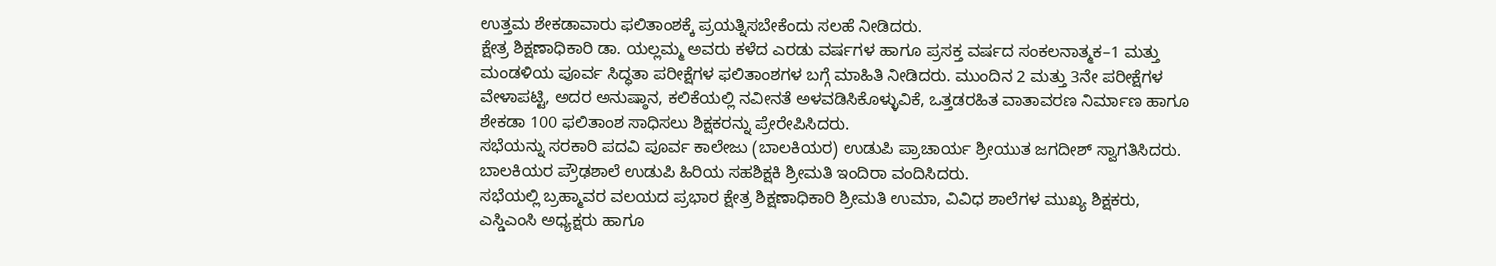ಉತ್ತಮ ಶೇಕಡಾವಾರು ಫಲಿತಾಂಶಕ್ಕೆ ಪ್ರಯತ್ನಿಸಬೇಕೆಂದು ಸಲಹೆ ನೀಡಿದರು.
ಕ್ಷೇತ್ರ ಶಿಕ್ಷಣಾಧಿಕಾರಿ ಡಾ. ಯಲ್ಲಮ್ಮ ಅವರು ಕಳೆದ ಎರಡು ವರ್ಷಗಳ ಹಾಗೂ ಪ್ರಸಕ್ತ ವರ್ಷದ ಸಂಕಲನಾತ್ಮಕ–1 ಮತ್ತು ಮಂಡಳಿಯ ಪೂರ್ವ ಸಿದ್ಧತಾ ಪರೀಕ್ಷೆಗಳ ಫಲಿತಾಂಶಗಳ ಬಗ್ಗೆ ಮಾಹಿತಿ ನೀಡಿದರು. ಮುಂದಿನ 2 ಮತ್ತು 3ನೇ ಪರೀಕ್ಷೆಗಳ ವೇಳಾಪಟ್ಟಿ, ಅದರ ಅನುಷ್ಠಾನ, ಕಲಿಕೆಯಲ್ಲಿ ನವೀನತೆ ಅಳವಡಿಸಿಕೊಳ್ಳುವಿಕೆ, ಒತ್ತಡರಹಿತ ವಾತಾವರಣ ನಿರ್ಮಾಣ ಹಾಗೂ ಶೇಕಡಾ 100 ಫಲಿತಾಂಶ ಸಾಧಿಸಲು ಶಿಕ್ಷಕರನ್ನು ಪ್ರೇರೇಪಿಸಿದರು.
ಸಭೆಯನ್ನು ಸರಕಾರಿ ಪದವಿ ಪೂರ್ವ ಕಾಲೇಜು (ಬಾಲಕಿಯರ) ಉಡುಪಿ ಪ್ರಾಚಾರ್ಯ ಶ್ರೀಯುತ ಜಗದೀಶ್ ಸ್ವಾಗತಿಸಿದರು. ಬಾಲಕಿಯರ ಪ್ರೌಢಶಾಲೆ ಉಡುಪಿ ಹಿರಿಯ ಸಹಶಿಕ್ಷಕಿ ಶ್ರೀಮತಿ ಇಂದಿರಾ ವಂದಿಸಿದರು.
ಸಭೆಯಲ್ಲಿ ಬ್ರಹ್ಮಾವರ ವಲಯದ ಪ್ರಭಾರ ಕ್ಷೇತ್ರ ಶಿಕ್ಷಣಾಧಿಕಾರಿ ಶ್ರೀಮತಿ ಉಮಾ, ವಿವಿಧ ಶಾಲೆಗಳ ಮುಖ್ಯ ಶಿಕ್ಷಕರು, ಎಸ್ಡಿಎಂಸಿ ಅಧ್ಯಕ್ಷರು ಹಾಗೂ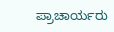ಪ್ರಾಚಾರ್ಯರು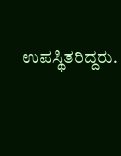ಉಪಸ್ಥಿತರಿದ್ದರು.